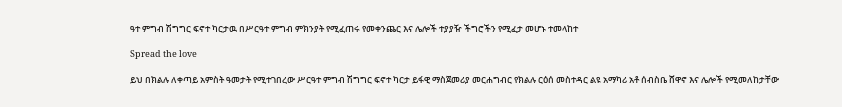ዓተ ምግብ ሽግግር ፍኖተ ካርታዉ በሥርዓተ ምግብ ምክንያት የሚፈጠሩ የመቀንጨር እና ሌሎች ተያያዥ ችግሮችን የሚፈታ መሆኑ ተመላከተ

Spread the love

ይህ በክልሉ ለቀጣይ አምስት ዓመታት የሚተገበረው ሥርዓተ ምግብ ሽግግር ፍኖተ ካርታ ይፋዊ ማስጀመሪያ መርሐግብር የክልሉ ርዕሰ መስተዳር ልዩ አማካሪ አቶ ሰብስቤ ሸዋኖ እና ሌሎች የሚመለከታቸው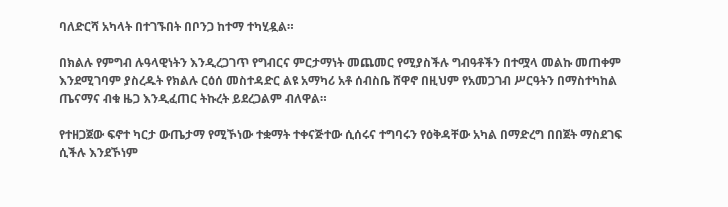ባለድርሻ አካላት በተገኙበት በቦንጋ ከተማ ተካሂዷል።

በክልሉ የምግብ ሉዓላዊነትን እንዲረጋገጥ የግብርና ምርታማነት መጨመር የሚያስችሉ ግብዓቶችን በተሟላ መልኩ መጠቀም እንደሚገባም ያስረዱት የክልሉ ርዕሰ መስተዳድር ልዩ አማካሪ አቶ ሰብስቤ ሸዋኖ በዚህም የአመጋገብ ሥርዓትን በማስተካከል ጤናማና ብቁ ዜጋ እንዲፈጠር ትኩረት ይደረጋልም ብለዋል።

የተዘጋጀው ፍኖተ ካርታ ውጤታማ የሚኾነው ተቋማት ተቀናጅተው ሲሰሩና ተግባሩን የዕቅዳቸው አካል በማድረግ በበጀት ማስደገፍ ሲችሉ እንደኾነም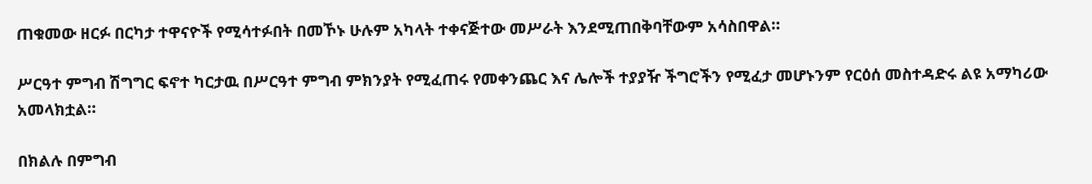ጠቁመው ዘርፉ በርካታ ተዋናዮች የሚሳተፉበት በመኾኑ ሁሉም አካላት ተቀናጅተው መሥራት እንደሚጠበቅባቸውም አሳስበዋል።

ሥርዓተ ምግብ ሽግግር ፍኖተ ካርታዉ በሥርዓተ ምግብ ምክንያት የሚፈጠሩ የመቀንጨር እና ሌሎች ተያያዥ ችግሮችን የሚፈታ መሆኑንም የርዕሰ መስተዳድሩ ልዩ አማካሪው አመላክቷል።

በክልሉ በምግብ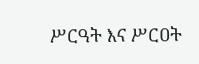ሥርዓት እና ሥርዐት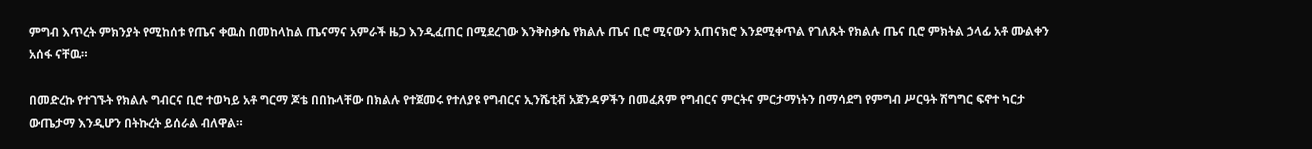ምግብ እጥረት ምክንያት የሚከሰቱ የጤና ቀዉስ በመከላከል ጤናማና አምራች ዜጋ እንዲፈጠር በሚደረገው እንቅስቃሴ የክልሉ ጤና ቢሮ ሚናውን አጠናክሮ እንደሚቀጥል የገለጹት የክልሉ ጤና ቢሮ ምክትል ኃላፊ አቶ ሙልቀን አሰፋ ናቸዉ።

በመድረኩ የተገኙት የክልሉ ግብርና ቢሮ ተወካይ አቶ ግርማ ጆቴ በበኩላቸው በክልሉ የተጀመሩ የተለያዩ የግብርና ኢንሼቲቭ አጀንዳዎችን በመፈጸም የግብርና ምርትና ምርታማነትን በማሳደግ የምግብ ሥርዓት ሽግግር ፍኖተ ካርታ ውጤታማ እንዲሆን በትኩረት ይሰራል ብለዋል።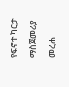የፍኖተ ካርታ ማስጀመሪያ መረሐ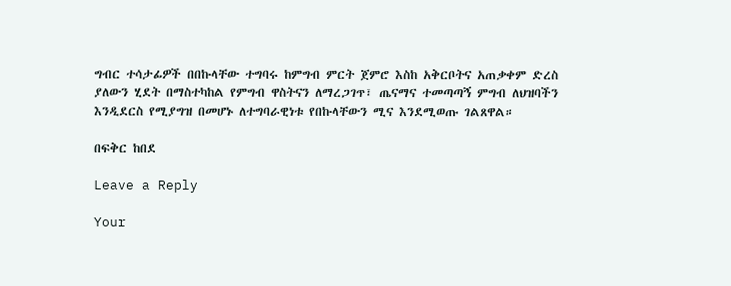ግብር ተሳታፊዎች በበኩላቸው ተግባሩ ከምግብ ምርት ጀምሮ እስከ አቅርቦትና አጠቃቀም ድረስ ያለውን ሂደት በማስተካከል የምግብ ዋስትናን ለማረጋገጥ፣ ጤናማና ተመጣጣኝ ምግብ ለህዝባችን እንዲደርስ የሚያግዝ በመሆኑ ለተግባራዊነቱ የበኩላቸውን ሚና እንደሚወጡ ገልጸዋል።

በፍቅር ከበደ

Leave a Reply

Your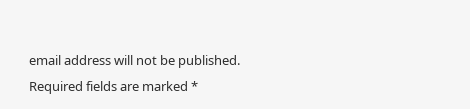email address will not be published. Required fields are marked *